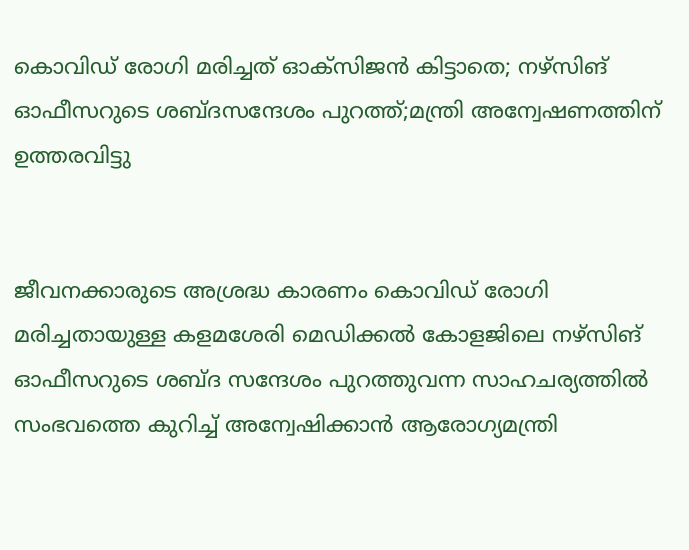കൊവിഡ് രോഗി മരിച്ചത് ഓക്സിജന്‍ കിട്ടാതെ; നഴ്സിങ് ഓഫീസറുടെ ശബ്ദസന്ദേശം പുറത്ത്;മന്ത്രി അന്വേഷണത്തിന് ഉത്തരവിട്ടു


ജീവനക്കാരുടെ അശ്രദ്ധ കാരണം കൊവിഡ് രോഗി മരിച്ചതായുള്ള കളമശേരി മെഡിക്കല്‍ കോളജിലെ നഴ്‌സിങ് ഓഫീസറുടെ ശബ്ദ സന്ദേശം പുറത്തുവന്ന സാഹചര്യത്തില്‍ സംഭവത്തെ കുറിച്ച്‌ അന്വേഷിക്കാന്‍ ആരോഗ്യമന്ത്രി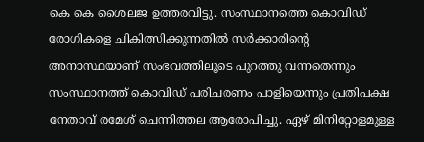കെ കെ ശൈലജ ഉത്തരവിട്ടു. സംസ്ഥാനത്തെ കൊവിഡ് രോഗികളെ ചികിത്സിക്കുന്നതില്‍ സര്‍ക്കാരിന്‍റെ അനാസ്ഥയാണ് സംഭവത്തിലൂടെ പുറത്തു വന്നതെന്നും സംസ്ഥാനത്ത് കൊവിഡ് പരിചരണം പാളിയെന്നും പ്രതിപക്ഷ നേതാവ് രമേശ് ചെന്നിത്തല ആരോപിച്ചു. ഏഴ് മിനിറ്റോളമുള്ള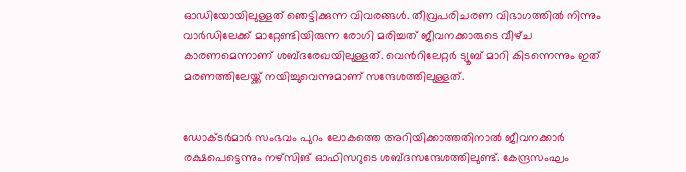ഓഡിയോയിലുള്ളത് ഞെട്ടിക്കുന്ന വിവരങ്ങള്‍. തീവ്രപരിചരണ വിഭാഗത്തില്‍ നിന്നും വാര്‍ഡിലേക്ക് മാറ്റേണ്ടിയിരുന്ന രോഗി മരിച്ചത് ജീവനക്കാരുടെ വീഴ്‌ച കാരണമെന്നാണ് ശബ്ദരേഖയിലുള്ളത്. വെന്‍റിലേറ്റര്‍ ട്യൂബ് മാറി കിടന്നെന്നും ഇത് മരണത്തിലേയ്ക്ക് നയിച്ചുവെന്നുമാണ് സന്ദേശത്തിലുള്ളത്.


ഡോക്‌ടര്‍മാര്‍ സംഭവം പുറം ലോകത്തെ അറിയിക്കാത്തതിനാല്‍ ജീവനക്കാര്‍ രക്ഷപെട്ടെന്നും നഴ്‌സിങ് ഓഫിസറുടെ ശബ്‌ദസന്ദേശത്തിലുണ്ട്. കേന്ദ്രസംഘം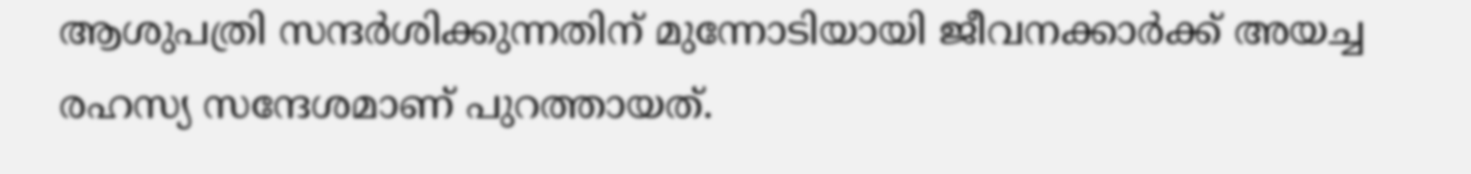ആശുപത്രി സന്ദര്‍ശിക്കുന്നതിന് മുന്നോടിയായി ജീവനക്കാര്‍ക്ക് അയച്ച രഹസ്യ സന്ദേശമാണ് പുറത്തായത്.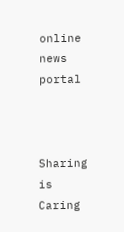online news portal



Sharing is Caring